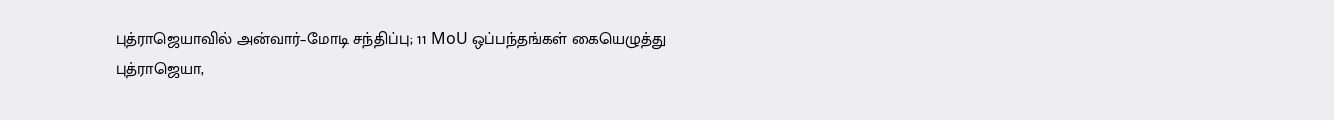புத்ராஜெயாவில் அன்வார்–மோடி சந்திப்பு; 11 MoU ஒப்பந்தங்கள் கையெழுத்து
புத்ராஜெயா,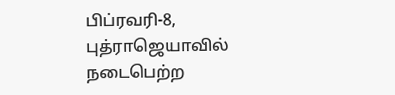பிப்ரவரி-8,
புத்ராஜெயாவில் நடைபெற்ற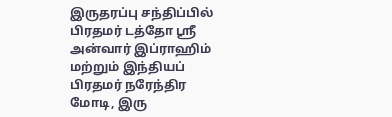இருதரப்பு சந்திப்பில் பிரதமர் டத்தோ ஸ்ரீ அன்வார் இப்ராஹிம் மற்றும் இந்தியப் பிரதமர் நரேந்திர மோடி, இரு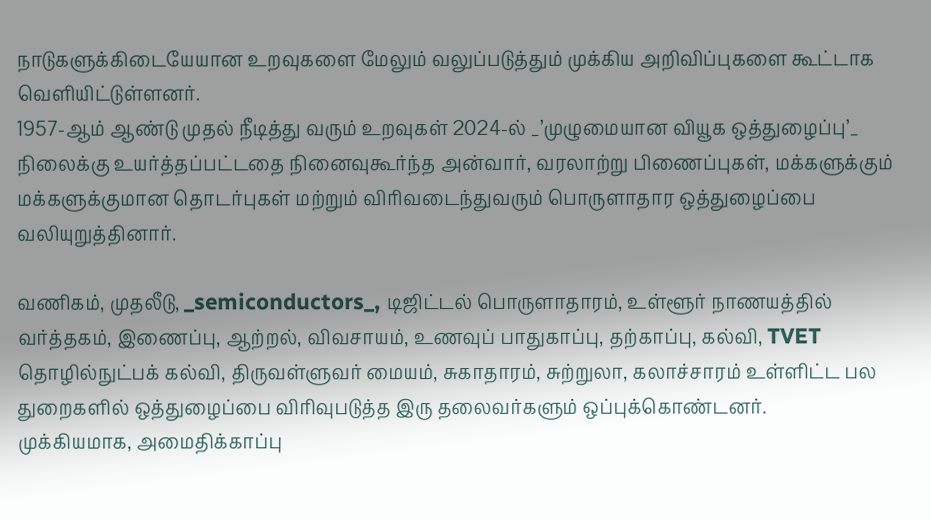நாடுகளுக்கிடையேயான உறவுகளை மேலும் வலுப்படுத்தும் முக்கிய அறிவிப்புகளை கூட்டாக வெளியிட்டுள்ளனர்.
1957-ஆம் ஆண்டு முதல் நீடித்து வரும் உறவுகள் 2024-ல் _’முழுமையான வியூக ஒத்துழைப்பு’_ நிலைக்கு உயர்த்தப்பட்டதை நினைவுகூர்ந்த அன்வார், வரலாற்று பிணைப்புகள், மக்களுக்கும் மக்களுக்குமான தொடர்புகள் மற்றும் விரிவடைந்துவரும் பொருளாதார ஒத்துழைப்பை வலியுறுத்தினார்.

வணிகம், முதலீடு, _semiconductors_, டிஜிட்டல் பொருளாதாரம், உள்ளூர் நாணயத்தில் வர்த்தகம், இணைப்பு, ஆற்றல், விவசாயம், உணவுப் பாதுகாப்பு, தற்காப்பு, கல்வி, TVET தொழில்நுட்பக் கல்வி, திருவள்ளுவர் மையம், சுகாதாரம், சுற்றுலா, கலாச்சாரம் உள்ளிட்ட பல துறைகளில் ஒத்துழைப்பை விரிவுபடுத்த இரு தலைவர்களும் ஒப்புக்கொண்டனர்.
முக்கியமாக, அமைதிக்காப்பு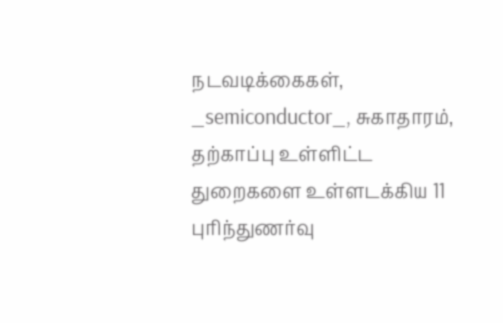நடவடிக்கைகள், _semiconductor_, சுகாதாரம், தற்காப்பு உள்ளிட்ட துறைகளை உள்ளடக்கிய 11 புரிந்துணர்வு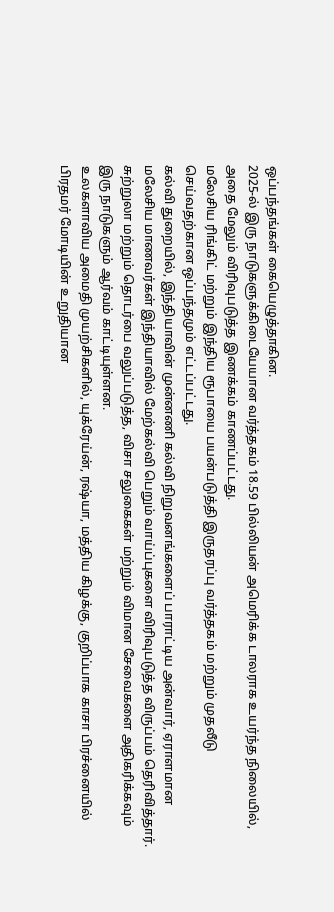ஒப்பந்தங்கள் கையெழுத்தாகின.
2025-ல் இரு நாடுகளுக்கிடையேயான வர்த்தகம் 18.59 பில்லியன் அமெரிக்க டாலராக உயர்ந்த நிலையில், அதை மேலும் விரிவுபடுத்த இணக்கம் காணப்பட்டது.
மலேசிய ரிங்கிட் மற்றும் இந்திய ரூபாயை பயன்படுத்தி இருதரப்பு வர்த்தகம் மற்றும் முதலீடு செய்வதற்கான ஒப்பந்தமும் எட்டப்பட்டது.
கல்வி துறையில், இந்தியாவின் முன்னணி கல்வி நிறுவனங்களைப் பாராட்டிய அன்வார், ஏராளமான மலேசிய மாணவர்கள் இந்தியாவில் மேற்கல்வி பெறும் வாய்ப்புகளை விரிவுபடுத்த விருப்பம் தெரிவித்தார்.
சுற்றுலா மற்றும் தொடர்பை வலுப்படுத்த, விசா சலுகைகள் மற்றும் விமான சேவைகளை அதிகரிக்கவும் இரு நாடுகளும் ஆர்வம் காட்டியுள்ளன.
உலகளாவிய அமைதி முயற்சிகளில், யுக்ரேய்ன், ரஷ்யா, மத்திய கிழக்கு, குறிப்பாக காசா பிரச்னையில் பிரதமர் மோடியின் உறுதியான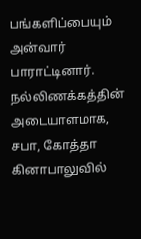பங்களிப்பையும் அன்வார் பாராட்டினார்.
நல்லிணக்கத்தின் அடையாளமாக, சபா, கோத்தா கினாபாலுவில்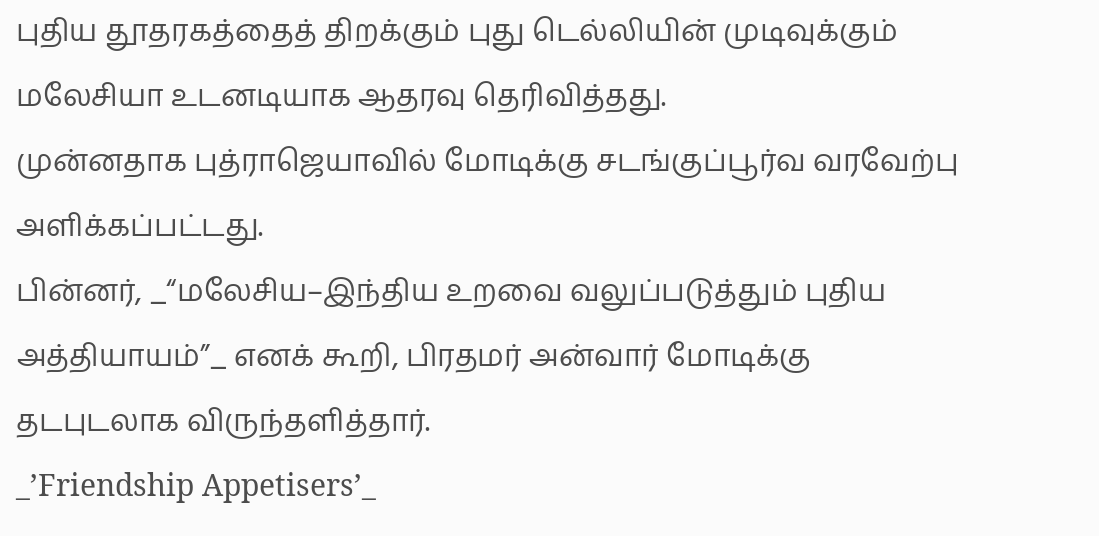புதிய தூதரகத்தைத் திறக்கும் புது டெல்லியின் முடிவுக்கும் மலேசியா உடனடியாக ஆதரவு தெரிவித்தது.
முன்னதாக புத்ராஜெயாவில் மோடிக்கு சடங்குப்பூர்வ வரவேற்பு அளிக்கப்பட்டது.
பின்னர், _“மலேசிய–இந்திய உறவை வலுப்படுத்தும் புதிய அத்தியாயம்”_ எனக் கூறி, பிரதமர் அன்வார் மோடிக்கு தடபுடலாக விருந்தளித்தார்.
_’Friendship Appetisers’_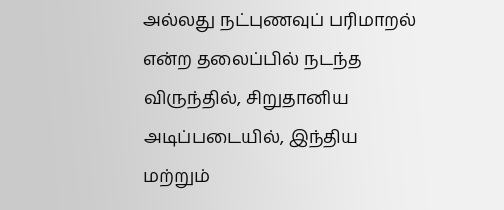அல்லது நட்புணவுப் பரிமாறல் என்ற தலைப்பில் நடந்த விருந்தில், சிறுதானிய அடிப்படையில், இந்திய மற்றும்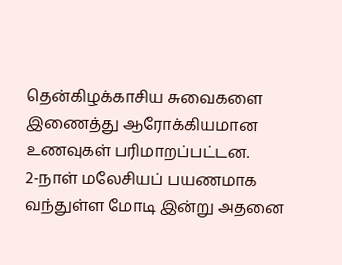தென்கிழக்காசிய சுவைகளை இணைத்து ஆரோக்கியமான உணவுகள் பரிமாறப்பட்டன.
2-நாள் மலேசியப் பயணமாக வந்துள்ள மோடி இன்று அதனை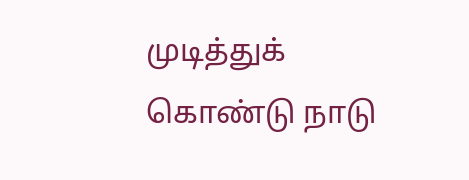முடித்துக் கொண்டு நாடு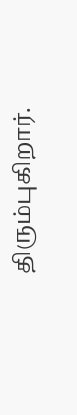திரும்புகிறார்.